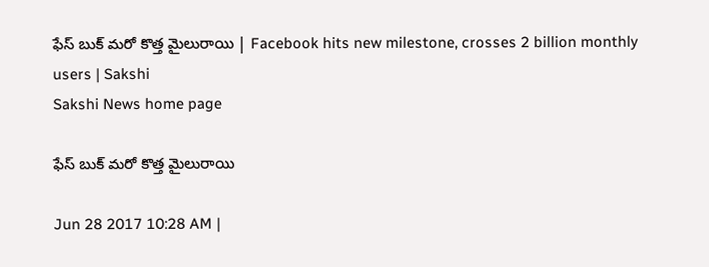ఫేస్ బుక్ మరో కొత్త మైలురాయి | Facebook hits new milestone, crosses 2 billion monthly users | Sakshi
Sakshi News home page

ఫేస్ బుక్ మరో కొత్త మైలురాయి

Jun 28 2017 10:28 AM |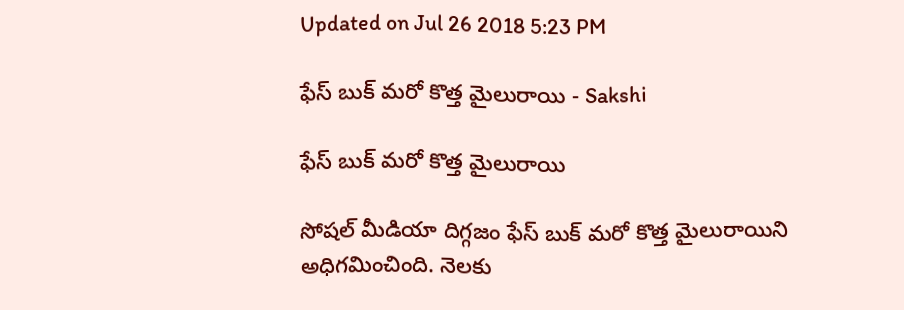Updated on Jul 26 2018 5:23 PM

ఫేస్ బుక్ మరో కొత్త మైలురాయి - Sakshi

ఫేస్ బుక్ మరో కొత్త మైలురాయి

సోషల్ మీడియా దిగ్గజం ఫేస్ బుక్ మరో కొత్త మైలురాయిని అధిగమించింది. నెలకు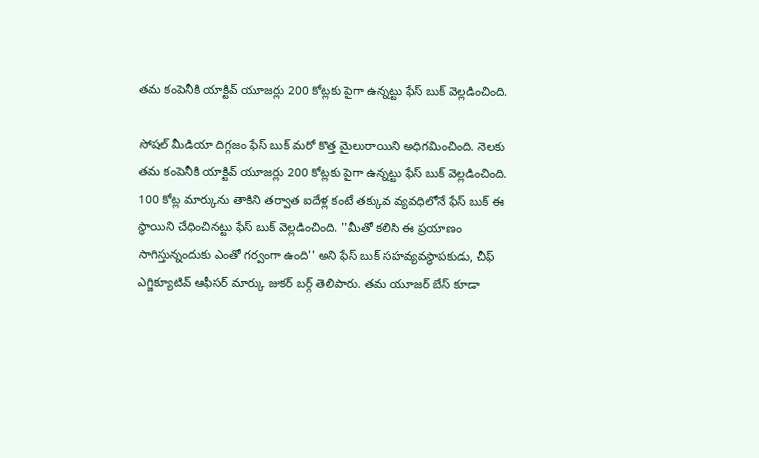తమ కంపెనీకి యాక్టివ్ యూజర్లు 200 కోట్లకు పైగా ఉన్నట్టు ఫేస్ బుక్ వెల్లడించింది.

సోషల్ మీడియా దిగ్గజం ఫేస్ బుక్ మరో కొత్త మైలురాయిని అధిగమించింది. నెలకు తమ కంపెనీకి యాక్టివ్ యూజర్లు 200 కోట్లకు పైగా ఉన్నట్టు ఫేస్ బుక్ వెల్లడించింది. 100 కోట్ల మార్కును తాకిని తర్వాత ఐదేళ్ల కంటే తక్కువ వ్యవధిలోనే ఫేస్ బుక్ ఈ స్థాయిని చేధించినట్టు ఫేస్ బుక్ వెల్లడించింది. ''మీతో కలిసి ఈ ప్రయాణం సాగిస్తున్నందుకు ఎంతో గర్వంగా ఉంది'' అని ఫేస్ బుక్ సహవ్యవస్థాపకుడు, చీఫ్ ఎగ్జిక్యూటివ్ ఆఫీసర్ మార్కు జుకర్ బర్గ్ తెలిపారు. తమ యూజర్ బేస్ కూడా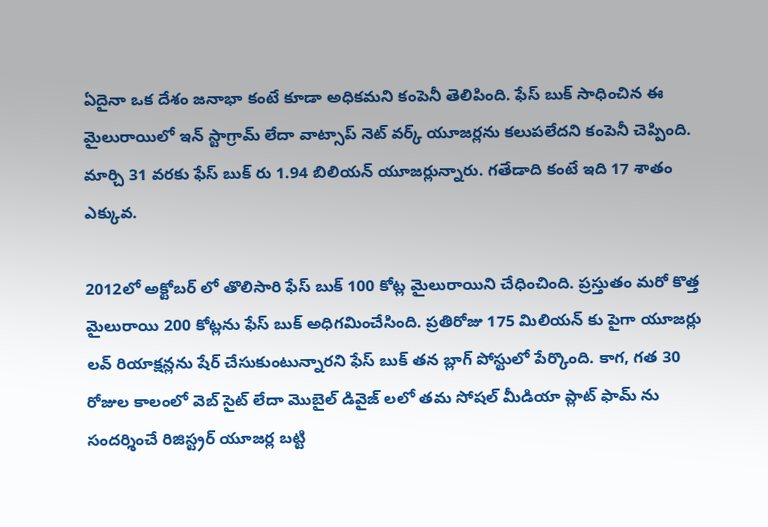ఏదైనా ఒక దేశం జనాభా కంటే కూడా అధికమని కంపెనీ తెలిపింది. ఫేస్ బుక్ సాధించిన ఈ మైలురాయిలో ఇన్ స్టాగ్రామ్ లేదా వాట్సాప్ నెట్ వర్క్ యూజర్లను కలుపలేదని కంపెనీ చెప్పింది. మార్చి 31 వరకు ఫేస్ బుక్ రు 1.94 బిలియన్ యూజర్లున్నారు. గతేడాది కంటే ఇది 17 శాతం ఎక్కువ.

2012లో అక్టోబర్ లో తొలిసారి ఫేస్ బుక్ 100 కోట్ల మైలురాయిని చేధించింది. ప్రస్తుతం మరో కొత్త మైలురాయి 200 కోట్లను ఫేస్ బుక్ అధిగమించేసింది. ప్రతిరోజు 175 మిలియన్ కు పైగా యూజర్లు లవ్ రియాక్షన్లను షేర్ చేసుకుంటున్నారని ఫేస్ బుక్ తన బ్లాగ్ పోస్టులో పేర్కొంది. కాగ, గత 30 రోజుల కాలంలో వెబ్ సైట్ లేదా మొబైల్ డివైజ్ లలో తమ సోషల్ మీడియా ప్లాట్ ఫామ్ ను సందర్శించే రిజిస్ట్రర్ యూజర్ల బట్టి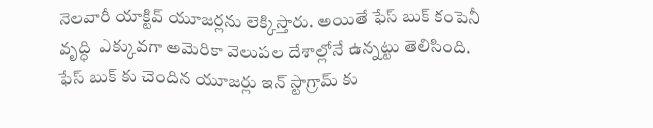నెలవారీ యాక్టివ్ యూజర్లను లెక్కిస్తారు. అయితే ఫేస్ బుక్ కంపెనీ వృద్ధి  ఎక్కువగా అమెరికా వెలుపల దేశాల్లోనే ఉన్నట్టు తెలిసింది. ఫేస్ బుక్ కు చెందిన యూజర్లు ఇన్ స్టాగ్రామ్ కు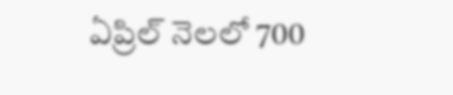ఏప్రిల్ నెలలో 700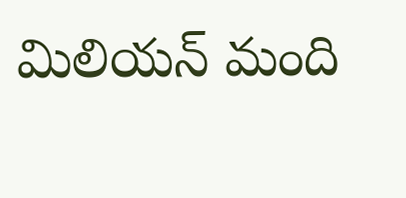మిలియన్ మంది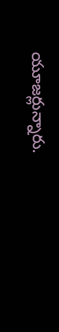యూజర్లున్నారు.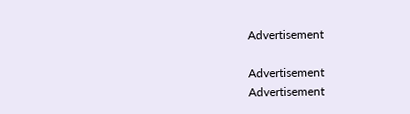Advertisement

Advertisement
Advertisement